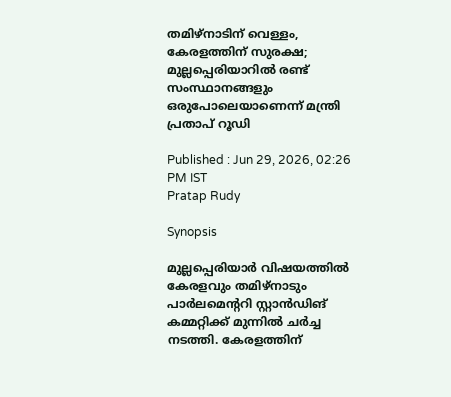തമിഴ്നാടിന് വെള്ളം, കേരളത്തിന് സുരക്ഷ; മുല്ലപ്പെരിയാറില്‍ രണ്ട് സംസ്ഥാനങ്ങളും ഒരുപോലെയാണെന്ന് മന്ത്രി പ്രതാപ് റൂഡി

Published : Jun 29, 2026, 02:26 PM IST
Pratap Rudy

Synopsis

മുല്ലപ്പെരിയാർ വിഷയത്തിൽ കേരളവും തമിഴ്നാടും പാർലമെന്ററി സ്റ്റാൻഡിങ് കമ്മറ്റിക്ക് മുന്നിൽ ചർച്ച നടത്തി. കേരളത്തിന്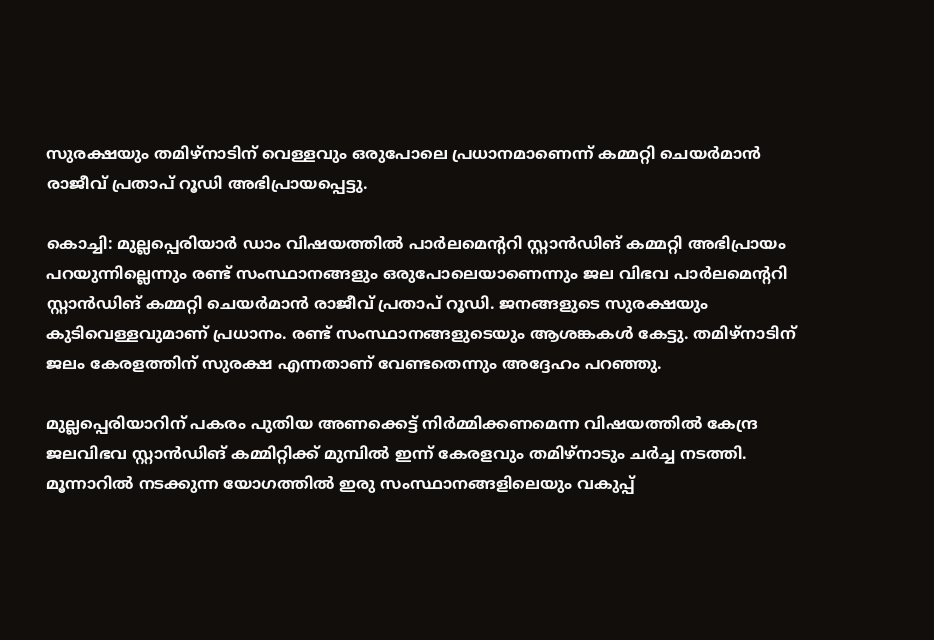സുരക്ഷയും തമിഴ്നാടിന് വെള്ളവും ഒരുപോലെ പ്രധാനമാണെന്ന് കമ്മറ്റി ചെയർമാൻ രാജീവ് പ്രതാപ് റൂഡി അഭിപ്രായപ്പെട്ടു.

കൊച്ചി: മുല്ലപ്പെരിയാർ ഡാം വിഷയത്തിൽ പാർലമെന്ററി സ്റ്റാൻഡിങ് കമ്മറ്റി അഭിപ്രായം പറയുന്നില്ലെന്നും രണ്ട് സംസ്ഥാനങ്ങളും ഒരുപോലെയാണെന്നും ജല വിഭവ പാർലമെന്ററി സ്റ്റാൻഡിങ് കമ്മറ്റി ചെയർമാൻ രാജീവ് പ്രതാപ് റൂഡി. ജനങ്ങളുടെ സുരക്ഷയും കുടിവെള്ളവുമാണ് പ്രധാനം. രണ്ട് സംസ്ഥാനങ്ങളുടെയും ആശങ്കകൾ കേട്ടു. തമിഴ്നാടിന് ജലം കേരളത്തിന് സുരക്ഷ എന്നതാണ് വേണ്ടതെന്നും അദ്ദേഹം പറഞ്ഞു.

മുല്ലപ്പെരിയാറിന് പകരം പുതിയ അണക്കെട്ട് നിർമ്മിക്കണമെന്ന വിഷയത്തിൽ കേന്ദ്ര ജലവിഭവ സ്റ്റാൻഡിങ് കമ്മിറ്റിക്ക് മുമ്പിൽ ഇന്ന് കേരളവും തമിഴ്നാടും ചർച്ച നടത്തി. മൂന്നാറിൽ നടക്കുന്ന യോഗത്തിൽ ഇരു സംസ്ഥാനങ്ങളിലെയും വകുപ്പ്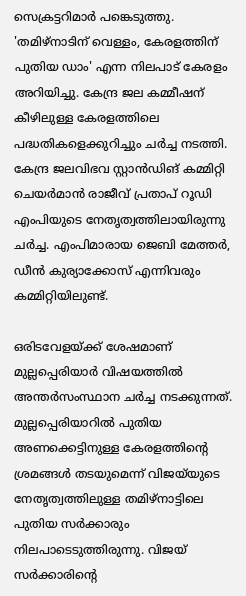സെക്രട്ടറിമാർ പങ്കെടുത്തു. 'തമിഴ്നാടിന് വെള്ളം, കേരളത്തിന് പുതിയ ഡാം' എന്ന നിലപാട് കേരളം അറിയിച്ചു. കേന്ദ്ര ജല കമ്മീഷന് കീഴിലുള്ള കേരളത്തിലെ പദ്ധതികളെക്കുറിച്ചും ചർച്ച നടത്തി. കേന്ദ്ര ജലവിഭവ സ്റ്റാൻഡിങ് കമ്മിറ്റി ചെയർമാൻ രാജീവ് പ്രതാപ് റൂഡി എംപിയുടെ നേതൃത്വത്തിലായിരുന്നു ചർച്ച. എംപിമാരായ ജെബി മേത്തർ, ഡീൻ കുര്യാക്കോസ് എന്നിവരും കമ്മിറ്റിയിലുണ്ട്.

ഒരിടവേളയ്ക്ക് ശേഷമാണ് മുല്ലപ്പെരിയാ‍ർ വിഷയത്തിൽ അന്തർസംസ്ഥാന ചർച്ച നടക്കുന്നത്. മുല്ലപ്പെരിയാറിൽ പുതിയ അണക്കെട്ടിനുള്ള കേരളത്തിൻ്റെ ശ്രമങ്ങൾ തടയുമെന്ന് വിജയ്‍യുടെ നേതൃത്വത്തിലുള്ള തമിഴ്നാട്ടിലെ പുതിയ സ‍ർക്കാരും നിലപാടെടുത്തിരുന്നു. വിജയ് സ‍ർക്കാരിൻ്റെ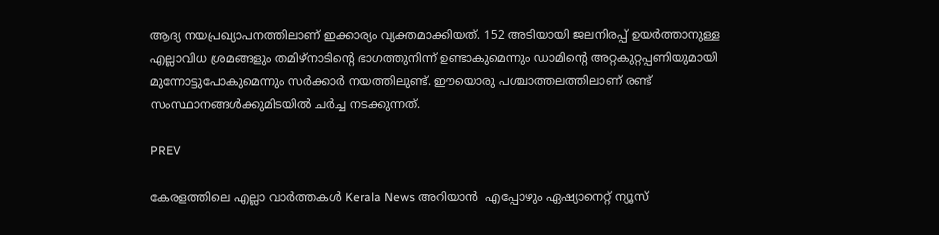ആദ്യ നയപ്രഖ്യാപനത്തിലാണ് ഇക്കാര്യം വ്യക്തമാക്കിയത്. 152 അടിയായി ജലനിരപ്പ് ഉയ‍ർത്താനുള്ള എല്ലാവിധ ശ്രമങ്ങളും തമിഴ്നാടിൻ്റെ ഭാഗത്തുനിന്ന് ഉണ്ടാകുമെന്നും ഡാമിന്റെ അറ്റകുറ്റപ്പണിയുമായി മുന്നോട്ടുപോകുമെന്നും സര്‍ക്കാർ നയത്തിലുണ്ട്. ഈയൊരു പശ്ചാത്തലത്തിലാണ് രണ്ട് സംസ്ഥാനങ്ങൾക്കുമിടയിൽ ചർച്ച നടക്കുന്നത്.

PREV

കേരളത്തിലെ എല്ലാ വാർത്തകൾ Kerala News അറിയാൻ  എപ്പോഴും ഏഷ്യാനെറ്റ് ന്യൂസ്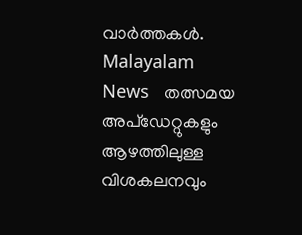വാർത്തകൾ.  Malayalam News   തത്സമയ അപ്‌ഡേറ്റുകളും ആഴത്തിലുള്ള വിശകലനവും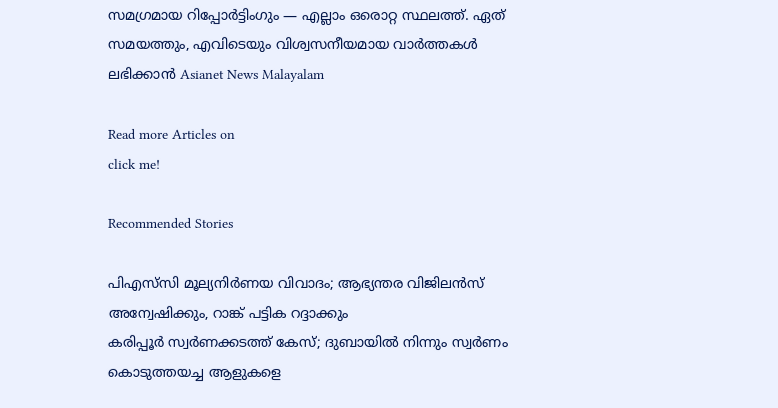സമഗ്രമായ റിപ്പോർട്ടിംഗും — എല്ലാം ഒരൊറ്റ സ്ഥലത്ത്. ഏത് സമയത്തും, എവിടെയും വിശ്വസനീയമായ വാർത്തകൾ ലഭിക്കാൻ Asianet News Malayalam

Read more Articles on
click me!

Recommended Stories

പിഎസ്‍സി മൂല്യനിർണയ വിവാദം; ആഭ്യന്തര വിജിലൻസ് അന്വേഷിക്കും, റാങ്ക് പട്ടിക റദ്ദാക്കും
കരിപ്പൂർ സ്വർണക്കടത്ത് കേസ്; ദുബായിൽ നിന്നും സ്വർണം കൊടുത്തയച്ച ആളുകളെ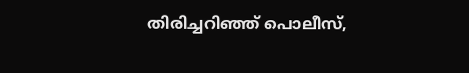തിരിച്ചറിഞ്ഞ്‌ പൊലീസ്‌,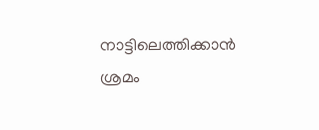നാട്ടിലെത്തിക്കാൻ ശ്രമം